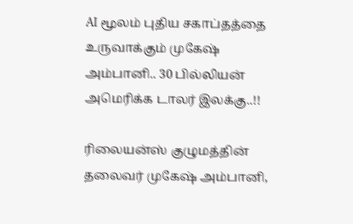AI மூலம் புதிய சகாப்தத்தை உருவாக்கும் முகேஷ் அம்பானி.. 30 பில்லியன் அமெரிக்க டாலர் இலக்கு..!!

ரிலையன்ஸ் குழுமத்தின் தலைவர் முகேஷ் அம்பானி,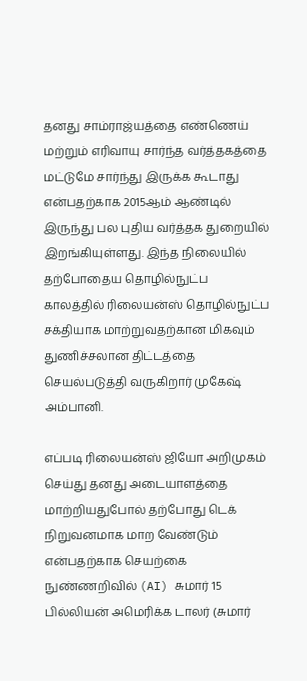தனது சாம்ராஜ்யத்தை எண்ணெய் மற்றும் எரிவாயு சார்ந்த வர்த்தகத்தை மட்டுமே சார்ந்து இருக்க கூடாது என்பதற்காக 2015ஆம் ஆண்டில் இருந்து பல புதிய வர்த்தக துறையில் இறங்கியுள்ளது. இந்த நிலையில் தற்போதைய தொழில்நுட்ப காலத்தில் ரிலையன்ஸ் தொழில்நுட்ப சக்தியாக மாற்றுவதற்கான மிகவும் துணிச்சலான திட்டத்தை செயல்படுத்தி வருகிறார் முகேஷ் அம்பானி.

எப்படி ரிலையன்ஸ் ஜியோ அறிமுகம் செய்து தனது அடையாளத்தை மாற்றியதுபோல் தற்போது டெக் நிறுவனமாக மாற வேண்டும் என்பதற்காக செயற்கை நுண்ணறிவில் (AI) சுமார் 15 பில்லியன் அமெரிக்க டாலர் (சுமார்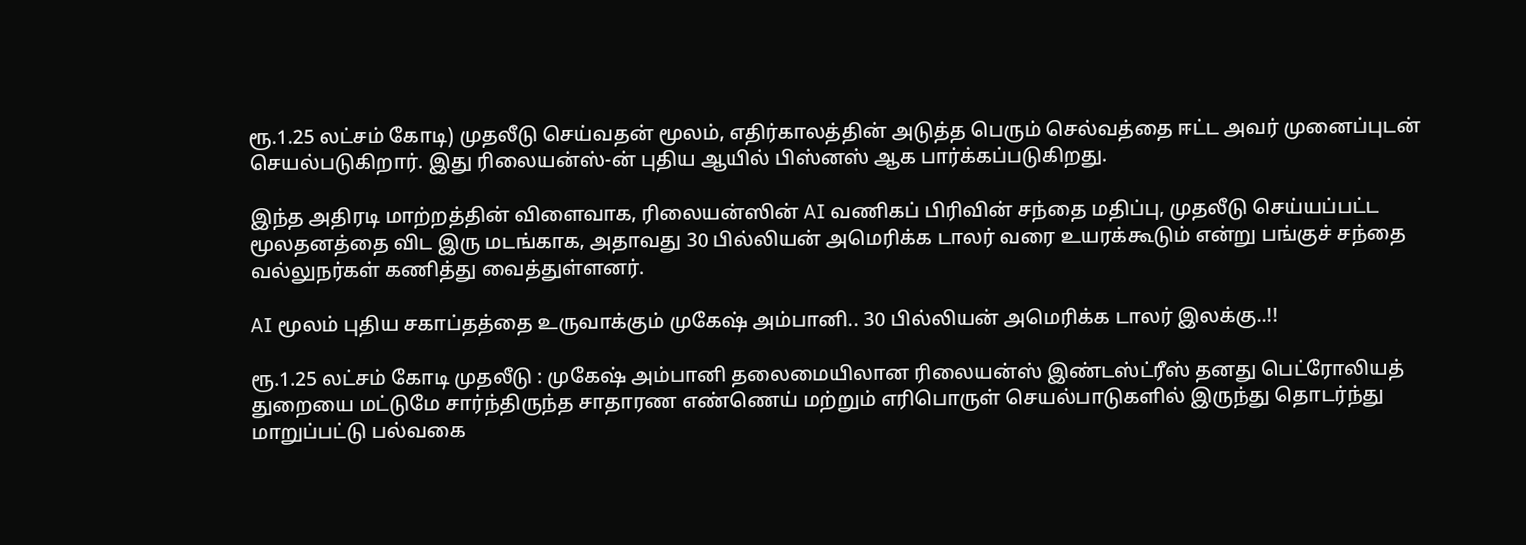ரூ.1.25 லட்சம் கோடி) முதலீடு செய்வதன் மூலம், எதிர்காலத்தின் அடுத்த பெரும் செல்வத்தை ஈட்ட அவர் முனைப்புடன் செயல்படுகிறார். இது ரிலையன்ஸ்-ன் புதிய ஆயில் பிஸ்னஸ் ஆக பார்க்கப்படுகிறது.

இந்த அதிரடி மாற்றத்தின் விளைவாக, ரிலையன்ஸின் AI வணிகப் பிரிவின் சந்தை மதிப்பு, முதலீடு செய்யப்பட்ட மூலதனத்தை விட இரு மடங்காக, அதாவது 30 பில்லியன் அமெரிக்க டாலர் வரை உயரக்கூடும் என்று பங்குச் சந்தை வல்லுநர்கள் கணித்து வைத்துள்ளனர்.

AI மூலம் புதிய சகாப்தத்தை உருவாக்கும் முகேஷ் அம்பானி.. 30 பில்லியன் அமெரிக்க டாலர் இலக்கு..!!

ரூ.1.25 லட்சம் கோடி முதலீடு : முகேஷ் அம்பானி தலைமையிலான ரிலையன்ஸ் இண்டஸ்ட்ரீஸ் தனது பெட்ரோலியத் துறையை மட்டுமே சார்ந்திருந்த சாதாரண எண்ணெய் மற்றும் எரிபொருள் செயல்பாடுகளில் இருந்து தொடர்ந்து மாறுப்பட்டு பல்வகை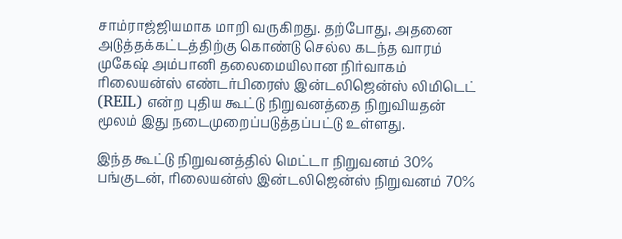சாம்ராஜ்ஜியமாக மாறி வருகிறது. தற்போது, அதனை அடுத்தக்கட்டத்திற்கு கொண்டு செல்ல கடந்த வாரம் முகேஷ் அம்பானி தலைமையிலான நிர்வாகம் ரிலையன்ஸ் எண்டர்பிரைஸ் இன்டலிஜென்ஸ் லிமிடெட் (REIL) என்ற புதிய கூட்டு நிறுவனத்தை நிறுவியதன் மூலம் இது நடைமுறைப்படுத்தப்பட்டு உள்ளது.

இந்த கூட்டு நிறுவனத்தில் மெட்டா நிறுவனம் 30% பங்குடன், ரிலையன்ஸ் இன்டலிஜென்ஸ் நிறுவனம் 70%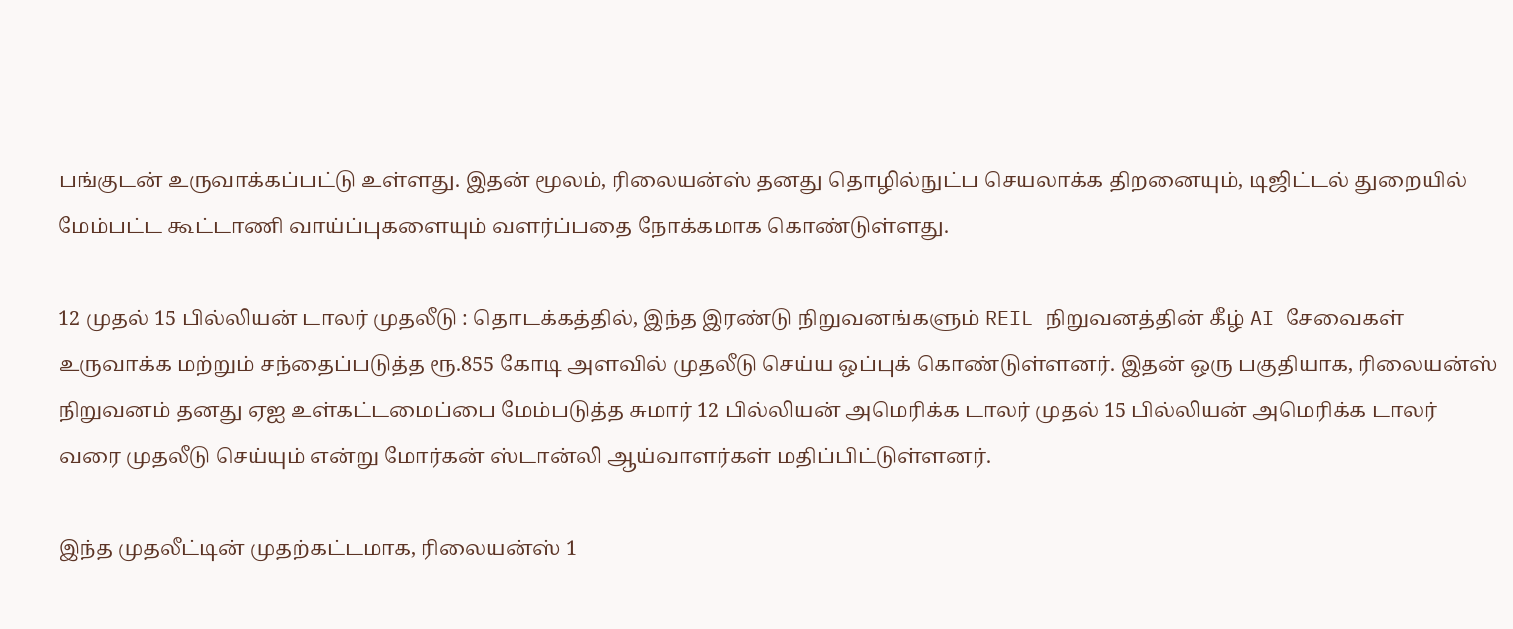பங்குடன் உருவாக்கப்பட்டு உள்ளது. இதன் மூலம், ரிலையன்ஸ் தனது தொழில்நுட்ப செயலாக்க திறனையும், டிஜிட்டல் துறையில் மேம்பட்ட கூட்டாணி வாய்ப்புகளையும் வளர்ப்பதை நோக்கமாக கொண்டுள்ளது.

12 முதல் 15 பில்லியன் டாலர் முதலீடு : தொடக்கத்தில், இந்த இரண்டு நிறுவனங்களும் REIL நிறுவனத்தின் கீழ் AI சேவைகள் உருவாக்க மற்றும் சந்தைப்படுத்த ரூ.855 கோடி அளவில் முதலீடு செய்ய ஒப்புக் கொண்டுள்ளனர். இதன் ஒரு பகுதியாக, ரிலையன்ஸ் நிறுவனம் தனது ஏஐ உள்கட்டமைப்பை மேம்படுத்த சுமார் 12 பில்லியன் அமெரிக்க டாலர் முதல் 15 பில்லியன் அமெரிக்க டாலர் வரை முதலீடு செய்யும் என்று மோர்கன் ஸ்டான்லி ஆய்வாளர்கள் மதிப்பிட்டுள்ளனர்.

இந்த முதலீட்டின் முதற்கட்டமாக, ரிலையன்ஸ் 1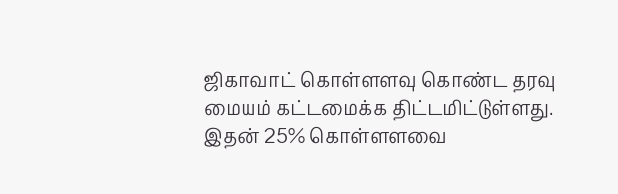ஜிகாவாட் கொள்ளளவு கொண்ட தரவு மையம் கட்டமைக்க திட்டமிட்டுள்ளது. இதன் 25% கொள்ளளவை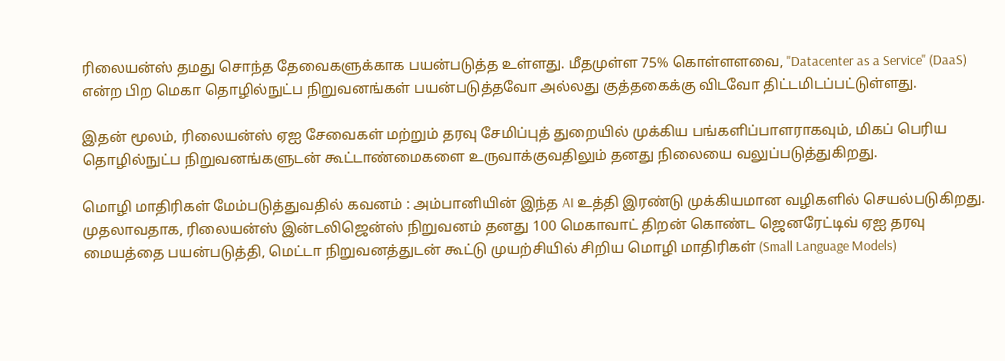ரிலையன்ஸ் தமது சொந்த தேவைகளுக்காக பயன்படுத்த உள்ளது. மீதமுள்ள 75% கொள்ளளவை, "Datacenter as a Service" (DaaS) என்ற பிற மெகா தொழில்நுட்ப நிறுவனங்கள் பயன்படுத்தவோ அல்லது குத்தகைக்கு விடவோ திட்டமிடப்பட்டுள்ளது.

இதன் மூலம், ரிலையன்ஸ் ஏஐ சேவைகள் மற்றும் தரவு சேமிப்புத் துறையில் முக்கிய பங்களிப்பாளராகவும், மிகப் பெரிய தொழில்நுட்ப நிறுவனங்களுடன் கூட்டாண்மைகளை உருவாக்குவதிலும் தனது நிலையை வலுப்படுத்துகிறது.

மொழி மாதிரிகள் மேம்படுத்துவதில் கவனம் : அம்பானியின் இந்த AI உத்தி இரண்டு முக்கியமான வழிகளில் செயல்படுகிறது. முதலாவதாக, ரிலையன்ஸ் இன்டலிஜென்ஸ் நிறுவனம் தனது 100 மெகாவாட் திறன் கொண்ட ஜெனரேட்டிவ் ஏஐ தரவு மையத்தை பயன்படுத்தி, மெட்டா நிறுவனத்துடன் கூட்டு முயற்சியில் சிறிய மொழி மாதிரிகள் (Small Language Models)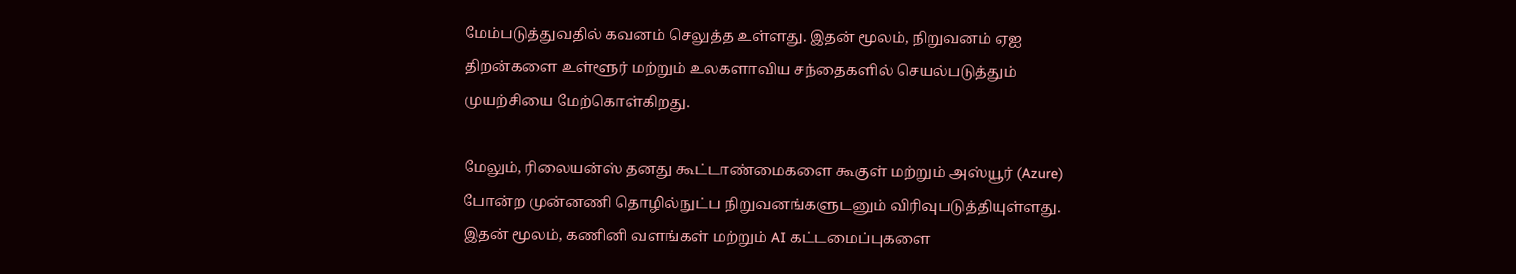மேம்படுத்துவதில் கவனம் செலுத்த உள்ளது. இதன் மூலம், நிறுவனம் ஏஐ திறன்களை உள்ளூர் மற்றும் உலகளாவிய சந்தைகளில் செயல்படுத்தும் முயற்சியை மேற்கொள்கிறது.

மேலும், ரிலையன்ஸ் தனது கூட்டாண்மைகளை கூகுள் மற்றும் அஸ்யூர் (Azure) போன்ற முன்னணி தொழில்நுட்ப நிறுவனங்களுடனும் விரிவுபடுத்தியுள்ளது. இதன் மூலம், கணினி வளங்கள் மற்றும் AI கட்டமைப்புகளை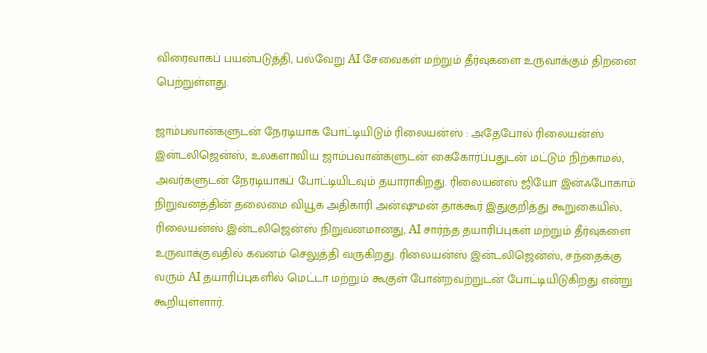விரைவாகப் பயன்படுத்தி, பல்வேறு AI சேவைகள் மற்றும் தீர்வுகளை உருவாக்கும் திறனை பெற்றுள்ளது.

ஜாம்பவான்களுடன் நேரடியாக போட்டியிடும் ரிலையன்ஸ் : அதேபோல் ரிலையன்ஸ் இன்டலிஜென்ஸ், உலகளாவிய ஜாம்பவான்களுடன் கைகோர்ப்பதுடன் மட்டும் நிற்காமல், அவர்களுடன் நேரடியாகப் போட்டியிடவும் தயாராகிறது. ரிலையன்ஸ் ஜியோ இன்ஃபோகாம் நிறுவனத்தின் தலைமை வியூக அதிகாரி அன்ஷுமன் தாக்கூர் இதுகுறித்து கூறுகையில், ரிலையன்ஸ் இன்டலிஜென்ஸ் நிறுவனமானது, AI சார்ந்த தயாரிப்புகள் மற்றும் தீர்வுகளை உருவாக்குவதில் கவனம் செலுத்தி வருகிறது. ரிலையன்ஸ் இன்டலிஜென்ஸ், சந்தைக்கு வரும் AI தயாரிப்புகளில் மெட்டா மற்றும் கூகுள் போன்றவற்றுடன் போட்டியிடுகிறது என்று கூறியுள்ளார்.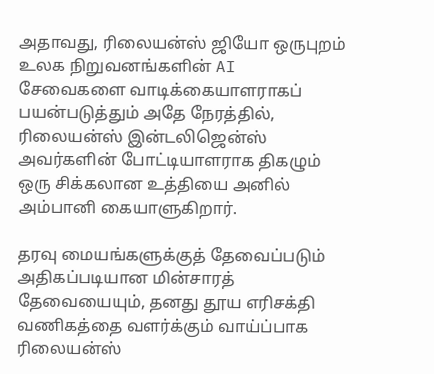அதாவது, ரிலையன்ஸ் ஜியோ ஒருபுறம் உலக நிறுவனங்களின் AI சேவைகளை வாடிக்கையாளராகப் பயன்படுத்தும் அதே நேரத்தில், ரிலையன்ஸ் இன்டலிஜென்ஸ் அவர்களின் போட்டியாளராக திகழும் ஒரு சிக்கலான உத்தியை அனில் அம்பானி கையாளுகிறார்.

தரவு மையங்களுக்குத் தேவைப்படும் அதிகப்படியான மின்சாரத் தேவையையும், தனது தூய எரிசக்தி வணிகத்தை வளர்க்கும் வாய்ப்பாக ரிலையன்ஸ்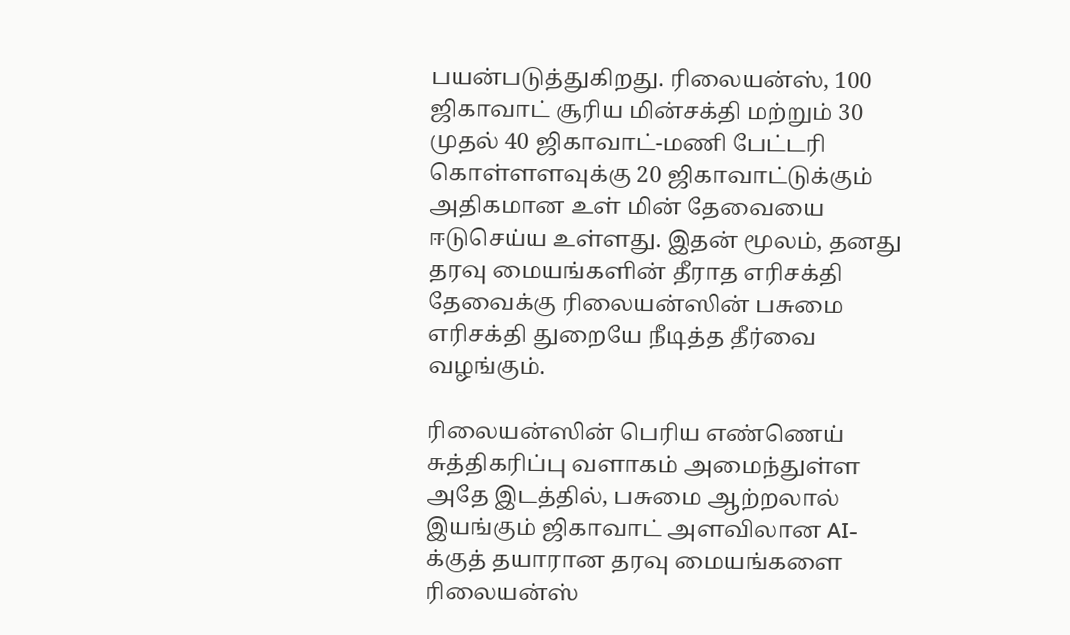பயன்படுத்துகிறது. ரிலையன்ஸ், 100 ஜிகாவாட் சூரிய மின்சக்தி மற்றும் 30 முதல் 40 ஜிகாவாட்-மணி பேட்டரி கொள்ளளவுக்கு 20 ஜிகாவாட்டுக்கும் அதிகமான உள் மின் தேவையை ஈடுசெய்ய உள்ளது. இதன் மூலம், தனது தரவு மையங்களின் தீராத எரிசக்தி தேவைக்கு ரிலையன்ஸின் பசுமை எரிசக்தி துறையே நீடித்த தீர்வை வழங்கும்.

ரிலையன்ஸின் பெரிய எண்ணெய் சுத்திகரிப்பு வளாகம் அமைந்துள்ள அதே இடத்தில், பசுமை ஆற்றலால் இயங்கும் ஜிகாவாட் அளவிலான AI-க்குத் தயாரான தரவு மையங்களை ரிலையன்ஸ்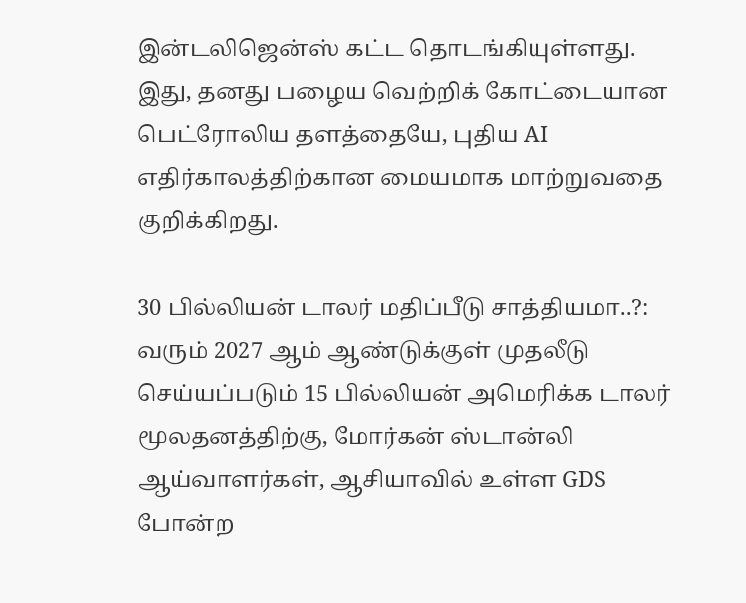இன்டலிஜென்ஸ் கட்ட தொடங்கியுள்ளது. இது, தனது பழைய வெற்றிக் கோட்டையான பெட்ரோலிய தளத்தையே, புதிய AI எதிர்காலத்திற்கான மையமாக மாற்றுவதை குறிக்கிறது.

30 பில்லியன் டாலர் மதிப்பீடு சாத்தியமா..?: வரும் 2027 ஆம் ஆண்டுக்குள் முதலீடு செய்யப்படும் 15 பில்லியன் அமெரிக்க டாலர் மூலதனத்திற்கு, மோர்கன் ஸ்டான்லி ஆய்வாளர்கள், ஆசியாவில் உள்ள GDS போன்ற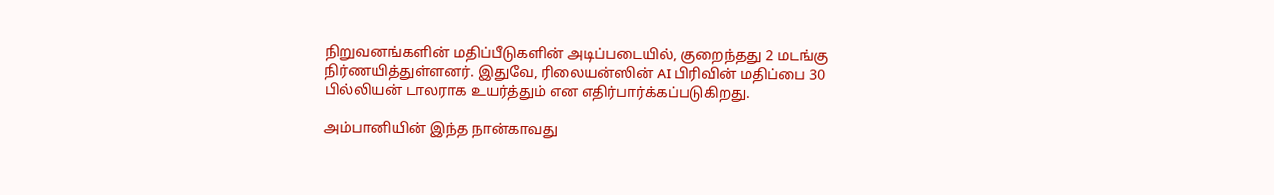நிறுவனங்களின் மதிப்பீடுகளின் அடிப்படையில், குறைந்தது 2 மடங்கு நிர்ணயித்துள்ளனர். இதுவே, ரிலையன்ஸின் AI பிரிவின் மதிப்பை 30 பில்லியன் டாலராக உயர்த்தும் என எதிர்பார்க்கப்படுகிறது.

அம்பானியின் இந்த நான்காவது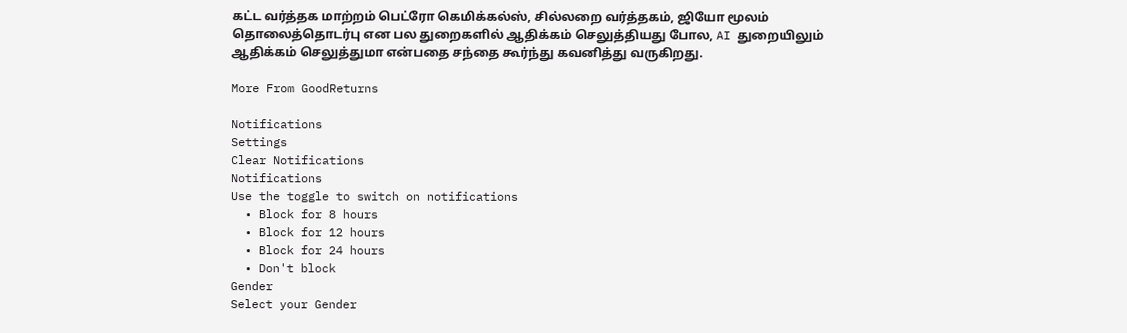கட்ட வர்த்தக மாற்றம் பெட்ரோ கெமிக்கல்ஸ், சில்லறை வர்த்தகம், ஜியோ மூலம் தொலைத்தொடர்பு என பல துறைகளில் ஆதிக்கம் செலுத்தியது போல, AI துறையிலும் ஆதிக்கம் செலுத்துமா என்பதை சந்தை கூர்ந்து கவனித்து வருகிறது.

More From GoodReturns

Notifications
Settings
Clear Notifications
Notifications
Use the toggle to switch on notifications
  • Block for 8 hours
  • Block for 12 hours
  • Block for 24 hours
  • Don't block
Gender
Select your Gender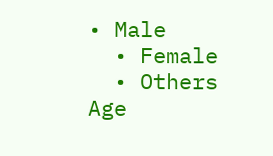• Male
  • Female
  • Others
Age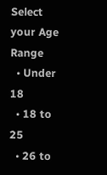Select your Age Range
  • Under 18
  • 18 to 25
  • 26 to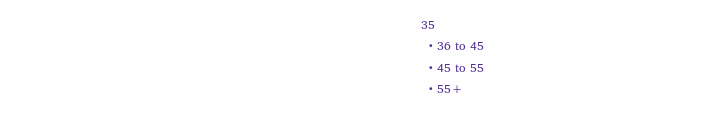35
  • 36 to 45
  • 45 to 55
  • 55+